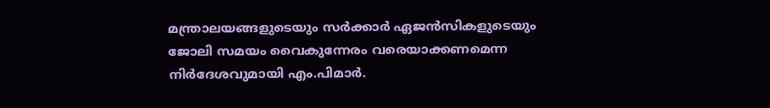മന്ത്രാലയങ്ങളുടെയും സർക്കാർ ഏജൻസികളുടെയും ജോലി സമയം വൈകുന്നേരം വരെയാക്കണമെന്ന നിർദേശവുമായി എം.പിമാർ.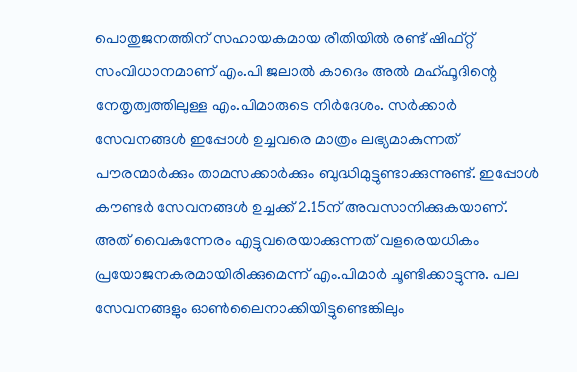പൊതുജനത്തിന് സഹായകമായ രീതിയിൽ രണ്ട് ഷിഫ്റ്റ് സംവിധാനമാണ് എം.പി ജലാൽ കാദെം അൽ മഹ്ഫൂദിന്റെ നേതൃത്വത്തിലുള്ള എം.പിമാരുടെ നിർദേശം. സർക്കാർ സേവനങ്ങൾ ഇപ്പോൾ ഉച്ചവരെ മാത്രം ലഭ്യമാകുന്നത് പൗരന്മാർക്കും താമസക്കാർക്കും ബുദ്ധിമുട്ടുണ്ടാക്കുന്നുണ്ട്. ഇപ്പോൾ കൗണ്ടർ സേവനങ്ങൾ ഉച്ചക്ക് 2.15ന് അവസാനിക്കുകയാണ്.
അത് വൈകുന്നേരം എട്ടുവരെയാക്കുന്നത് വളരെയധികം പ്രയോജനകരമായിരിക്കുമെന്ന് എം.പിമാർ ചൂണ്ടിക്കാട്ടുന്നു. പല സേവനങ്ങളും ഓൺലൈനാക്കിയിട്ടുണ്ടെങ്കിലും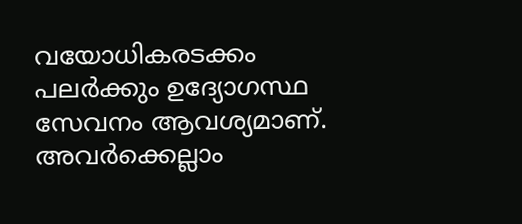വയോധികരടക്കം പലർക്കും ഉദ്യോഗസ്ഥ സേവനം ആവശ്യമാണ്. അവർക്കെല്ലാം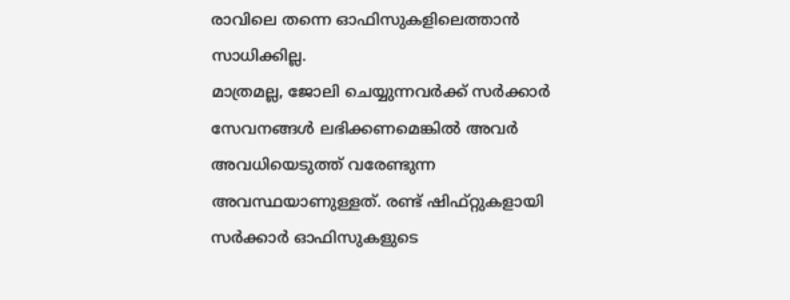രാവിലെ തന്നെ ഓഫിസുകളിലെത്താൻ സാധിക്കില്ല.
മാത്രമല്ല, ജോലി ചെയ്യുന്നവർക്ക് സർക്കാർ സേവനങ്ങൾ ലഭിക്കണമെങ്കിൽ അവർ അവധിയെടുത്ത് വരേണ്ടുന്ന അവസ്ഥയാണുള്ളത്. രണ്ട് ഷിഫ്റ്റുകളായി സർക്കാർ ഓഫിസുകളുടെ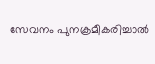സേവനം പുനക്രമീകരിച്ചാൽ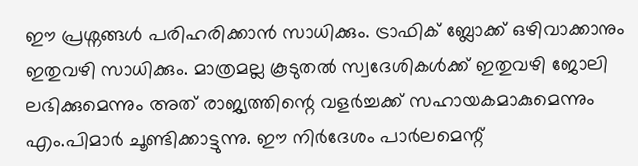ഈ പ്രശ്നങ്ങൾ പരിഹരിക്കാൻ സാധിക്കും. ട്രാഫിക് ബ്ലോക്ക് ഒഴിവാക്കാനും ഇതുവഴി സാധിക്കും. മാത്രമല്ല കൂടുതൽ സ്വദേശികൾക്ക് ഇതുവഴി ജോലി ലഭിക്കുമെന്നും അത് രാജ്യത്തിന്റെ വളർച്ചക്ക് സഹായകമാകുമെന്നും എം.പിമാർ ചൂണ്ടിക്കാട്ടുന്നു. ഈ നിർദേശം പാർലമെന്റ്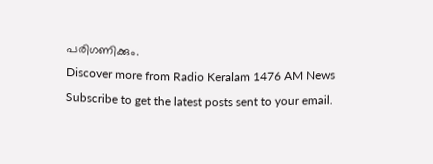പരിഗണിക്കും.
Discover more from Radio Keralam 1476 AM News
Subscribe to get the latest posts sent to your email.